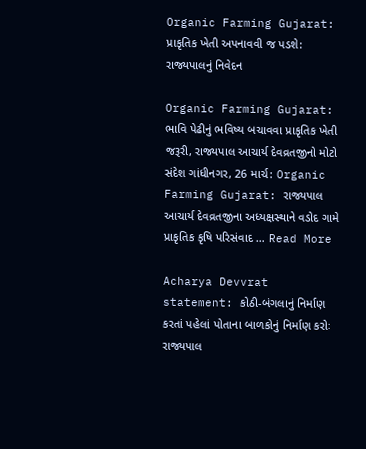Organic Farming Gujarat: પ્રાકૃતિક ખેતી અપનાવવી જ પડશે: રાજ્યપાલનું નિવેદન

Organic Farming Gujarat: ભાવિ પેઢીનું ભવિષ્ય બચાવવા પ્રાકૃતિક ખેતી જરૂરી, રાજ્યપાલ આચાર્ય દેવવ્રતજીનો મોટો સંદેશ ગાંધીનગર, 26 માર્ચ: Organic Farming Gujarat: રાજ્યપાલ આચાર્ય દેવવ્રતજીના અધ્યક્ષસ્થાને વડોદ ગામે પ્રાકૃતિક કૃષિ પરિસંવાદ … Read More

Acharya Devvrat statement: કોઠી-બંગલાનું નિર્માણ કરતાં પહેલાં પોતાના બાળકોનું નિર્માણ કરોઃ રાજ્યપાલ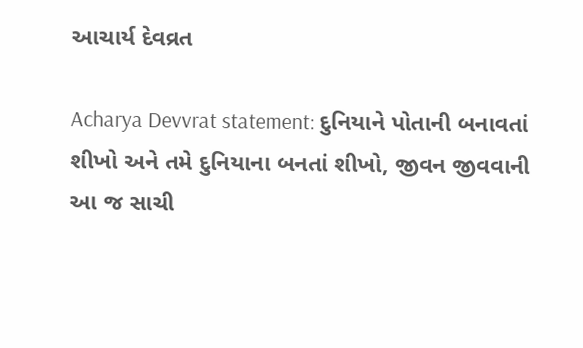આચાર્ય દેવવ્રત

Acharya Devvrat statement: દુનિયાને પોતાની બનાવતાં શીખો અને તમે દુનિયાના બનતાં શીખો, જીવન જીવવાની આ જ સાચી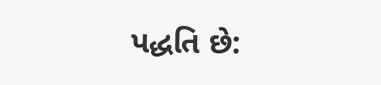પદ્ધતિ છે: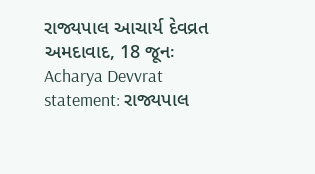રાજ્યપાલ આચાર્ય દેવવ્રત અમદાવાદ, 18 જૂનઃ Acharya Devvrat statement: રાજ્યપાલ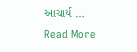આચાર્ય … Read More